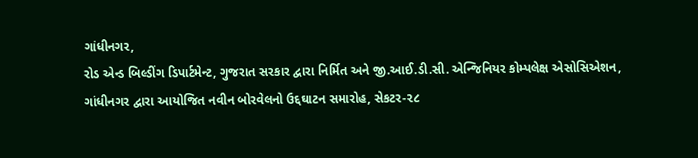ગાંધીનગર,
રોડ એન્ડ બિલ્ડીંગ ડિપાર્ટમેન્ટ, ગુજરાત સરકાર દ્વારા નિર્મિત અને જી.આઈ.ડી.સી. એન્જિનિયર કોમ્પલેક્ષ એસોસિએશન, ગાંધીનગર દ્વારા આયોજિત નવીન બોરવેલનો ઉદ્દઘાટન સમારોહ, સેકટર-૨૮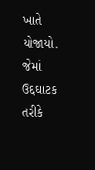ખાતે યોજાયો. જેમાં ઉદ્દઘાટક તરીકે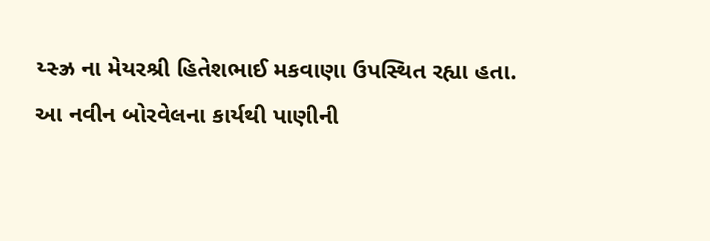ય્સ્ઝ્ર ના મેયરશ્રી હિતેશભાઈ મકવાણા ઉપસ્થિત રહ્યા હતા. આ નવીન બોરવેલના કાર્યથી પાણીની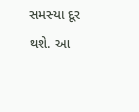સમસ્યા દૂર થશે. આ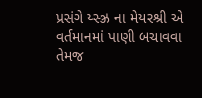પ્રસંગે ય્સ્ઝ્ર ના મેયરશ્રી એ વર્તમાનમાં પાણી બચાવવા તેમજ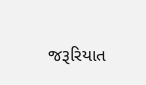જરૂરિયાત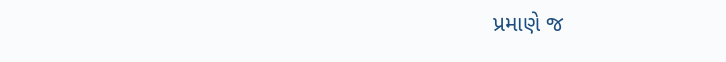પ્રમાણે જ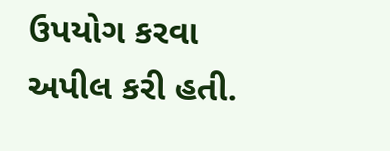ઉપયોગ કરવા અપીલ કરી હતી.